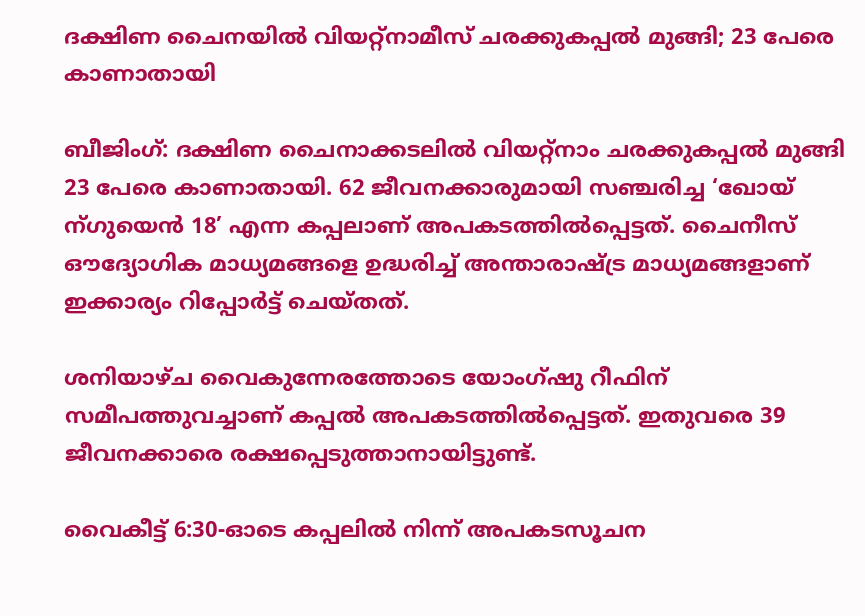ദക്ഷിണ ചൈനയിൽ വിയറ്റ്നാമീസ് ചരക്കുകപ്പല്‍ മുങ്ങി; 23 പേരെ കാണാതായി

ബീജിംഗ്: ദക്ഷിണ ചൈനാക്കടലില്‍ വിയറ്റ്നാം ചരക്കുകപ്പല്‍ മുങ്ങി 23 പേരെ കാണാതായി. 62 ജീവനക്കാരുമായി സഞ്ചരിച്ച ‘ഖോയ് ന്ഗുയെന്‍ 18’ എന്ന കപ്പലാണ് അപകടത്തില്‍പ്പെട്ടത്. ചൈനീസ് ഔദ്യോഗിക മാധ്യമങ്ങളെ ഉദ്ധരിച്ച് അന്താരാഷ്ട്ര മാധ്യമങ്ങളാണ് ഇക്കാര്യം റിപ്പോര്‍ട്ട് ചെയ്തത്.

ശനിയാഴ്ച വൈകുന്നേരത്തോടെ യോംഗ്ഷു റീഫിന് സമീപത്തുവച്ചാണ് കപ്പല്‍ അപകടത്തില്‍പ്പെട്ടത്. ഇതുവരെ 39 ജീവനക്കാരെ രക്ഷപ്പെടുത്താനായിട്ടുണ്ട്.

വൈകീട്ട് 6:30-ഓടെ കപ്പലില്‍ നിന്ന് അപകടസൂചന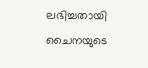ലഭിച്ചതായി ചൈനയുടെ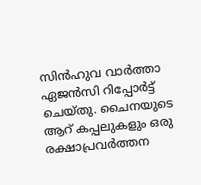സിന്‍ഹുവ വാര്‍ത്താ ഏജൻസി റിപ്പോര്‍ട്ട് ചെയ്തു. ചൈനയുടെ ആറ് കപ്പലുകളും ഒരു രക്ഷാപ്രവര്‍ത്തന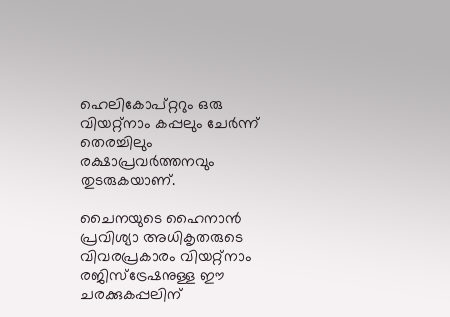ഹെലികോപ്റ്ററും ഒരു വിയറ്റ്നാം കപ്പലും ചേര്‍ന്ന് തെരച്ചിലും രക്ഷാപ്രവര്‍ത്തനവും തുടരുകയാണ്.

ചൈനയുടെ ഹൈനാൻ പ്രവിശ്യാ അധികൃതരുടെ വിവരപ്രകാരം വിയറ്റ്നാം രജിസ്ട്രേഷനുള്ള ഈ ചരക്കുകപ്പലിന്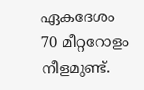ഏകദേശം 70 മീറ്ററോളം നീളമുണ്ട്.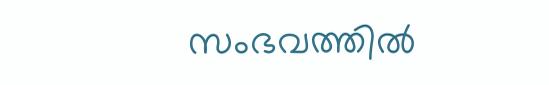സംഭവത്തില്‍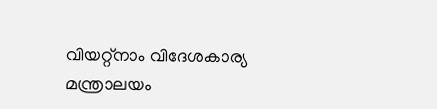വിയറ്റ്നാം വിദേശകാര്യ മന്ത്രാലയം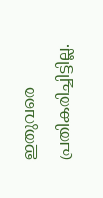ഇതുവരെ പ്രതികരിച്ചിട്ടില്ല.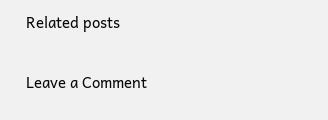Related posts

Leave a Comment